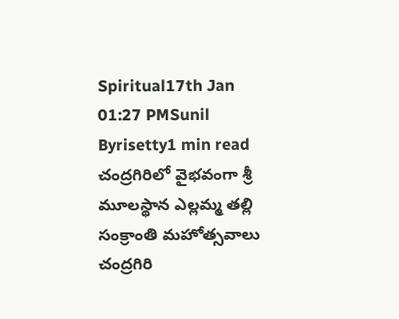Spiritual17th Jan 01:27 PMSunil Byrisetty1 min read
చంద్రగిరిలో వైభవంగా శ్రీ మూలస్థాన ఎల్లమ్మ తల్లి సంక్రాంతి మహోత్సవాలు
చంద్రగిరి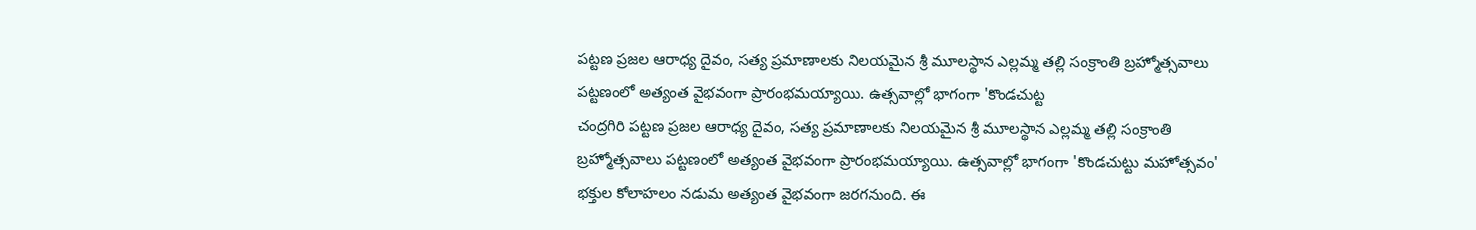పట్టణ ప్రజల ఆరాధ్య దైవం, సత్య ప్రమాణాలకు నిలయమైన శ్రీ మూలస్థాన ఎల్లమ్మ తల్లి సంక్రాంతి బ్రహ్మోత్సవాలు పట్టణంలో అత్యంత వైభవంగా ప్రారంభమయ్యాయి. ఉత్సవాల్లో భాగంగా 'కొండచుట్ట
చంద్రగిరి పట్టణ ప్రజల ఆరాధ్య దైవం, సత్య ప్రమాణాలకు నిలయమైన శ్రీ మూలస్థాన ఎల్లమ్మ తల్లి సంక్రాంతి బ్రహ్మోత్సవాలు పట్టణంలో అత్యంత వైభవంగా ప్రారంభమయ్యాయి. ఉత్సవాల్లో భాగంగా 'కొండచుట్టు మహోత్సవం' భక్తుల కోలాహలం నడుమ అత్యంత వైభవంగా జరగనుంది. ఈ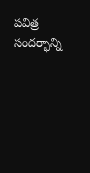పవిత్ర సందర్భాన్ని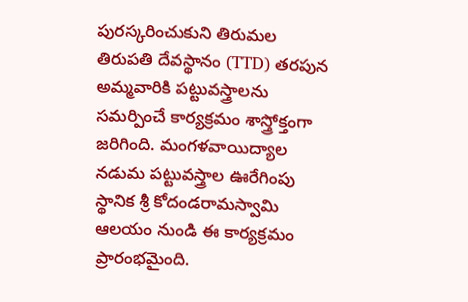పురస్కరించుకుని తిరుమల తిరుపతి దేవస్థానం (TTD) తరపున అమ్మవారికి పట్టువస్త్రాలను సమర్పించే కార్యక్రమం శాస్త్రోక్తంగా జరిగింది. మంగళవాయిద్యాల నడుమ పట్టువస్త్రాల ఊరేగింపు స్థానిక శ్రీ కోదండరామస్వామి ఆలయం నుండి ఈ కార్యక్రమం ప్రారంభమైంది.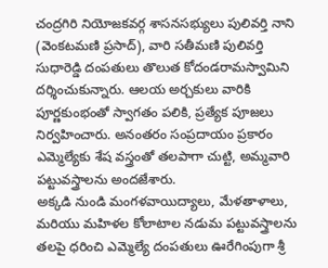చంద్రగిరి నియోజకవర్గ శాసనసభ్యులు పులివర్తి నాని (వెంకటమణి ప్రసాద్), వారి సతీమణి పులివర్తి సుధారెడ్డి దంపతులు తొలుత కోదండరామస్వామిని దర్శించుకున్నారు. ఆలయ అర్చకులు వారికి పూర్ణకుంభంతో స్వాగతం పలికి, ప్రత్యేక పూజలు నిర్వహించారు. అనంతరం సంప్రదాయం ప్రకారం ఎమ్మెల్యేకు శేష వస్త్రంతో తలపాగా చుట్టి, అమ్మవారి పట్టువస్త్రాలను అందజేశారు.
అక్కడి నుండి మంగళవాయిద్యాలు, మేళతాళాలు, మరియు మహిళల కోలాటాల నడుమ పట్టువస్త్రాలను తలపై ధరించి ఎమ్మెల్యే దంపతులు ఊరేగింపుగా శ్రీ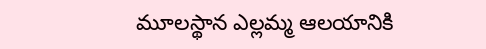మూలస్థాన ఎల్లమ్మ ఆలయానికి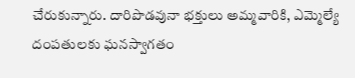చేరుకున్నారు. దారిపొడవునా భక్తులు అమ్మవారికి, ఎమ్మెల్యే దంపతులకు ఘనస్వాగతం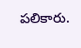పలికారు.